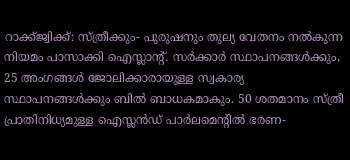റാക്ക്ജ്വിക്ക്: സ്ത്രീക്കും- പുരുഷനും തുല്യ വേതനം നല്‍കുന്ന നിയമം പാസാക്കി ഐസ്ലാന്‍റ്. സര്‍ക്കാര്‍ സ്ഥാപനങ്ങള്‍ക്കും, 25 അംഗങ്ങള്‍ ജോലിക്കാരായുള്ള സ്വകാര്യ സ്ഥാപനങ്ങള്‍ക്കും ബില്‍ ബാധകമാകും. 50 ശതമാനം സ്ത്രീ പ്രാതിനിധ്യമുള്ള ഐസ്ലന്‍ഡ് പാര്‍ലമെന്റില്‍ ഭരണ-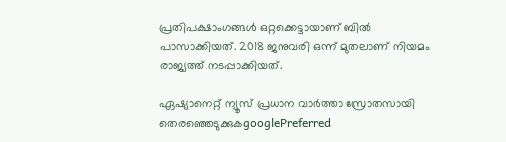പ്രതിപക്ഷാംഗങ്ങള്‍ ഒറ്റക്കെട്ടായാണ് ബില്‍ പാസാക്കിയത്. 2018 ജനുവരി ഒന്ന് മുതലാണ് നിയമം രാജ്യത്ത് നടപ്പാക്കിയത്.

ഏഷ്യാനെറ്റ് ന്യൂസ് പ്രധാന വാർത്താ സ്രോതസായി തെരഞ്ഞെടുക്കുകgooglePreferred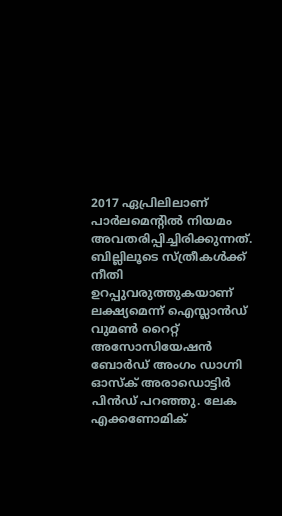2017 ഏപ്രിലിലാണ് പാര്‍ലമെന്‍റില്‍ നിയമം അവതരിപ്പിച്ചിരിക്കുന്നത്. ബില്ലിലൂടെ സ്ത്രീകള്‍ക്ക് നീതി ഉറപ്പുവരുത്തുകയാണ് ലക്ഷ്യമെന്ന് ഐസ്ലാന്‍ഡ് വുമണ്‍ റൈറ്റ് അസോസിയേഷന്‍ ബോര്‍ഡ് അംഗം ഡാഗ്നി ഓസ്‌ക് അരാഡൊട്ടിര്‍ പിന്‍ഡ് പറഞ്ഞു. ലേക എക്കണോമിക്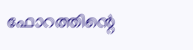ഫോറത്തിന്റെ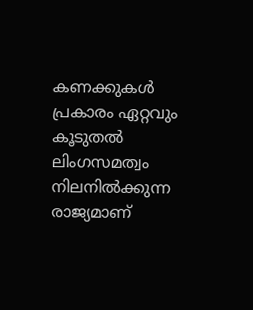കണക്കുകള്‍ പ്രകാരം ഏറ്റവും കൂടുതല്‍ ലിംഗസമത്വം നിലനില്‍ക്കുന്ന രാജ്യമാണ്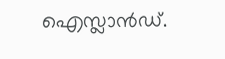ഐസ്ലാന്‍ഡ്.